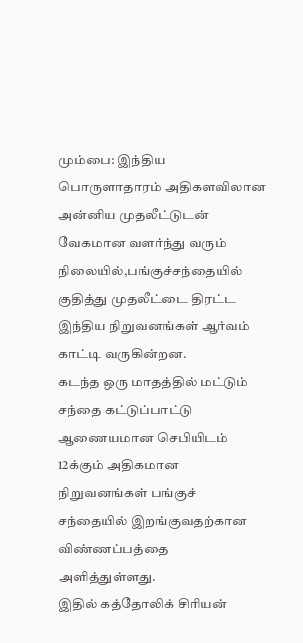மும்பை: இந்திய பொருளாதாரம் அதிகளவிலான அன்னிய முதலீட்டுடன் வேகமான வளர்ந்து வரும் நிலையில்,பங்குச்சந்தையில் குதித்து முதலீட்டை திரட்ட இந்திய நிறுவனங்கள் ஆர்வம் காட்டி வருகின்றன.
கடந்த ஒரு மாதத்தில் மட்டும் சந்தை கட்டுப்பாட்டு ஆணையமான செபியிடம் 12க்கும் அதிகமான நிறுவனங்கள் பங்குச் சந்தையில் இறங்குவதற்கான விண்ணப்பத்தை அளித்துள்ளது.
இதில் கத்தோலிக் சிரியன்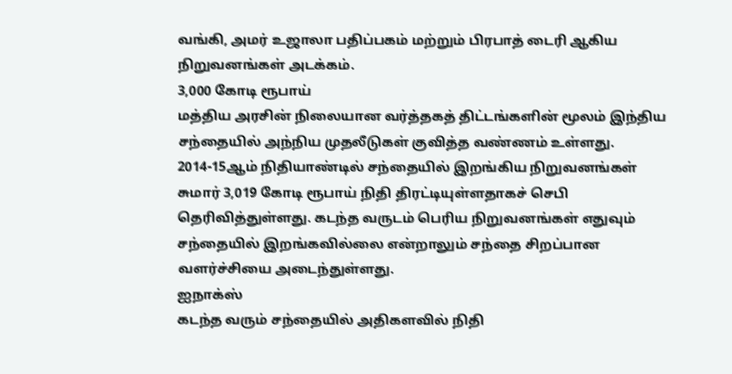வங்கி, அமர் உஜாலா பதிப்பகம் மற்றும் பிரபாத் டைரி ஆகிய நிறுவனங்கள் அடக்கம்.
3,000 கோடி ரூபாய்
மத்திய அரசின் நிலையான வர்த்தகத் திட்டங்களின் மூலம் இந்திய சந்தையில் அந்நிய முதலீடுகள் குவித்த வண்ணம் உள்ளது.
2014-15ஆம் நிதியாண்டில் சந்தையில் இறங்கிய நிறுவனங்கள் சுமார் 3,019 கோடி ரூபாய் நிதி திரட்டியுள்ளதாகச் செபி தெரிவித்துள்ளது. கடந்த வருடம் பெரிய நிறுவனங்கள் எதுவும் சந்தையில் இறங்கவில்லை என்றாலும் சந்தை சிறப்பான வளர்ச்சியை அடைந்துள்ளது.
ஐநாக்ஸ்
கடந்த வரும் சந்தையில் அதிகளவில் நிதி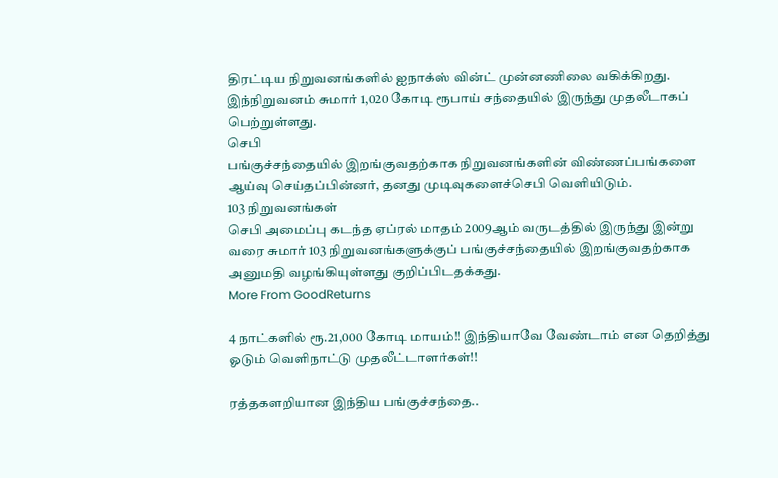திரட்டிய நிறுவனங்களில் ஐநாக்ஸ் வின்ட் முன்னணிலை வகிக்கிறது. இந்நிறுவனம் சுமார் 1,020 கோடி ரூபாய் சந்தையில் இருந்து முதலீடாகப் பெற்றுள்ளது.
செபி
பங்குச்சந்தையில் இறங்குவதற்காக நிறுவனங்களின் விண்ணப்பங்களை ஆய்வு செய்தப்பின்னர், தனது முடிவுகளைச்செபி வெளியிடும்.
103 நிறுவனங்கள்
செபி அமைப்பு கடந்த ஏப்ரல் மாதம் 2009ஆம் வருடத்தில் இருந்து இன்று வரை சுமார் 103 நிறுவனங்களுக்குப் பங்குச்சந்தையில் இறங்குவதற்காக அனுமதி வழங்கியுள்ளது குறிப்பிடதக்கது.
More From GoodReturns

4 நாட்களில் ரூ.21,000 கோடி மாயம்!! இந்தியாவே வேண்டாம் என தெறித்து ஓடும் வெளிநாட்டு முதலீட்டாளர்கள்!!

ரத்தகளறியான இந்திய பங்குச்சந்தை..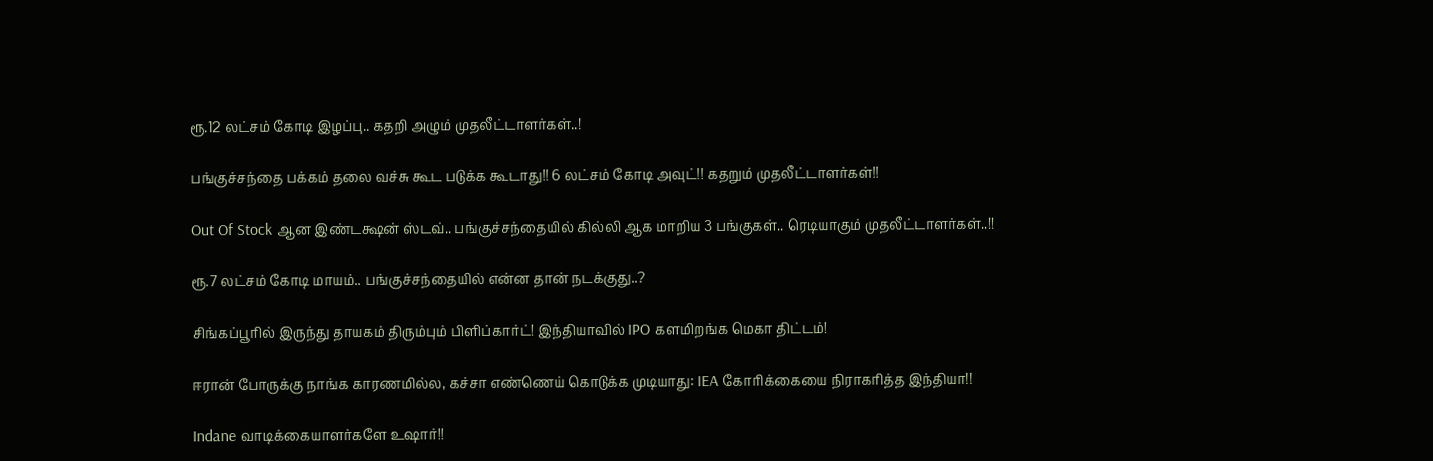ரூ.12 லட்சம் கோடி இழப்பு.. கதறி அழும் முதலீட்டாளர்கள்..!

பங்குச்சந்தை பக்கம் தலை வச்சு கூட படுக்க கூடாது!! 6 லட்சம் கோடி அவுட்!! கதறும் முதலீட்டாளர்கள்!!

Out Of Stock ஆன இண்டக்ஷன் ஸ்டவ்.. பங்குச்சந்தையில் கில்லி ஆக மாறிய 3 பங்குகள்.. ரெடியாகும் முதலீட்டாளர்கள்..!!

ரூ.7 லட்சம் கோடி மாயம்.. பங்குச்சந்தையில் என்ன தான் நடக்குது..?

சிங்கப்பூரில் இருந்து தாயகம் திரும்பும் பிளிப்கார்ட்! இந்தியாவில் IPO களமிறங்க மெகா திட்டம்!

ஈரான் போருக்கு நாங்க காரணமில்ல, கச்சா எண்ணெய் கொடுக்க முடியாது: IEA கோரிக்கையை நிராகரித்த இந்தியா!!

Indane வாடிக்கையாளர்களே உஷார்!!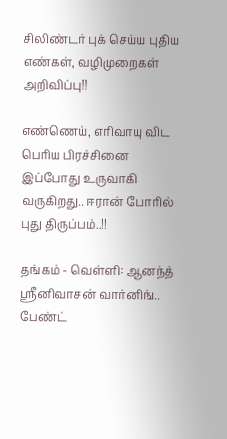சிலிண்டர் புக் செய்ய புதிய எண்கள், வழிமுறைகள் அறிவிப்பு!!

எண்ணெய், எரிவாயு விட பெரிய பிரச்சினை இப்போது உருவாகி வருகிறது.. ஈரான் போரில் புது திருப்பம்..!!

தங்கம் - வெள்ளி: ஆனந்த் ஸ்ரீனிவாசன் வார்னிங்.. பேண்ட்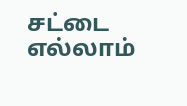சட்டை எல்லாம்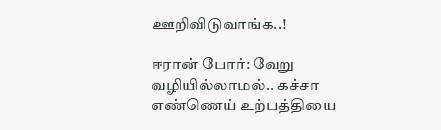ஊறிவிடுவாங்க..!

ஈரான் போர்: வேறு வழியில்லாமல்.. கச்சா எண்ணெய் உற்பத்தியை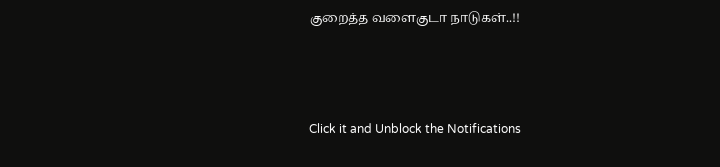குறைத்த வளைகுடா நாடுகள்..!!



Click it and Unblock the Notifications